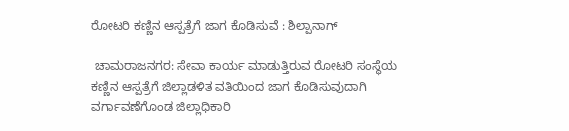ರೋಟರಿ ಕಣ್ಣಿನ ಆಸ್ಪತ್ರೆಗೆ ಜಾಗ ಕೊಡಿಸುವೆ : ಶಿಲ್ಪಾನಾಗ್

 ಚಾಮರಾಜನಗರ: ಸೇವಾ ಕಾರ್ಯ ಮಾಡುತ್ತಿರುವ ರೋಟರಿ ಸಂಸ್ಥೆಯ ಕಣ್ಣಿನ ಆಸ್ಪತ್ರೆಗೆ ಜಿಲ್ಲಾಡಳಿತ ವತಿಯಿಂದ ಜಾಗ ಕೊಡಿಸುವುದಾಗಿ ವರ್ಗಾವಣೆಗೊಂಡ ಜಿಲ್ಲಾಧಿಕಾರಿ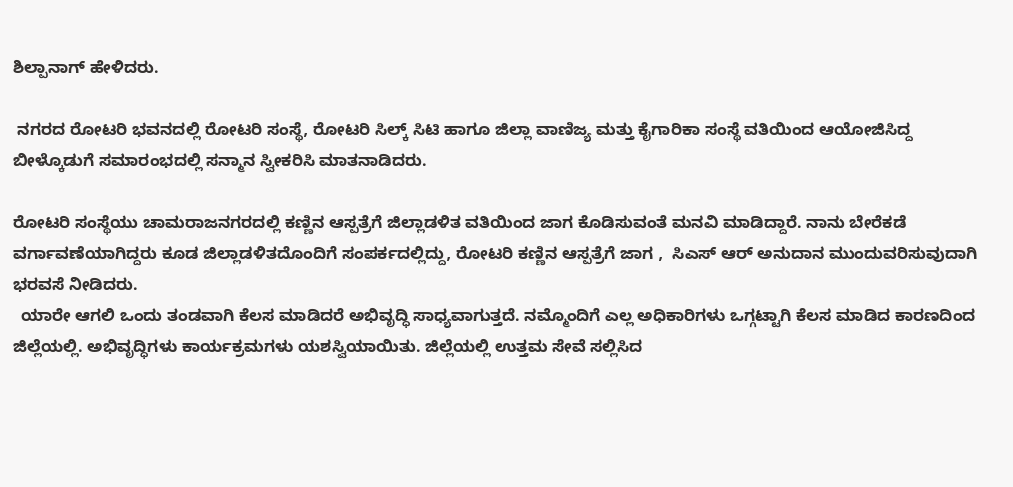ಶಿಲ್ಪಾನಾಗ್ ಹೇಳಿದರು.

 ನಗರದ ರೋಟರಿ ಭವನದಲ್ಲಿ ರೋಟರಿ ಸಂಸ್ಥೆ, ರೋಟರಿ ಸಿಲ್ಕ್ ಸಿಟಿ ಹಾಗೂ ಜಿಲ್ಲಾ ವಾಣಿಜ್ಯ ಮತ್ತು ಕೈಗಾರಿಕಾ ಸಂಸ್ಥೆ ವತಿಯಿಂದ ಆಯೋಜಿಸಿದ್ದ ಬೀಳ್ಕೊಡುಗೆ ಸಮಾರಂಭದಲ್ಲಿ ಸನ್ಮಾನ ಸ್ವೀಕರಿಸಿ ಮಾತನಾಡಿದರು.

ರೋಟರಿ ಸಂಸ್ಥೆಯು ಚಾಮರಾಜನಗರದಲ್ಲಿ ಕಣ್ಣಿನ ಆಸ್ಪತ್ರೆಗೆ ಜಿಲ್ಲಾಡಳಿತ ವತಿಯಿಂದ ಜಾಗ ಕೊಡಿಸುವಂತೆ ಮನವಿ ಮಾಡಿದ್ದಾರೆ. ನಾನು ಬೇರೆಕಡೆ ವರ್ಗಾವಣೆಯಾಗಿದ್ದರು ಕೂಡ ಜಿಲ್ಲಾಡಳಿತದೊಂದಿಗೆ ಸಂಪರ್ಕದಲ್ಲಿದ್ದು, ರೋಟರಿ ಕಣ್ಣಿನ ಆಸ್ಪತ್ರೆಗೆ ಜಾಗ ,  ಸಿಎಸ್ ಆರ್ ಅನುದಾನ ಮುಂದುವರಿಸುವುದಾಗಿ
ಭರವಸೆ ನೀಡಿದರು.
  ಯಾರೇ ಆಗಲಿ ಒಂದು ತಂಡವಾಗಿ ಕೆಲಸ ಮಾಡಿದರೆ ಅಭಿವೃದ್ಧಿ ಸಾಧ್ಯವಾಗುತ್ತದೆ. ನಮ್ಮೊಂದಿಗೆ ಎಲ್ಲ ಅಧಿಕಾರಿಗಳು ಒಗ್ಗಟ್ಟಾಗಿ ಕೆಲಸ ಮಾಡಿದ ಕಾರಣದಿಂದ ಜಿಲ್ಲೆಯಲ್ಲಿ. ಅಭಿವೃದ್ಧಿಗಳು ಕಾರ್ಯಕ್ರಮಗಳು ಯಶಸ್ವಿಯಾಯಿತು. ಜಿಲ್ಲೆಯಲ್ಲಿ ಉತ್ತಮ ಸೇವೆ ಸಲ್ಲಿಸಿದ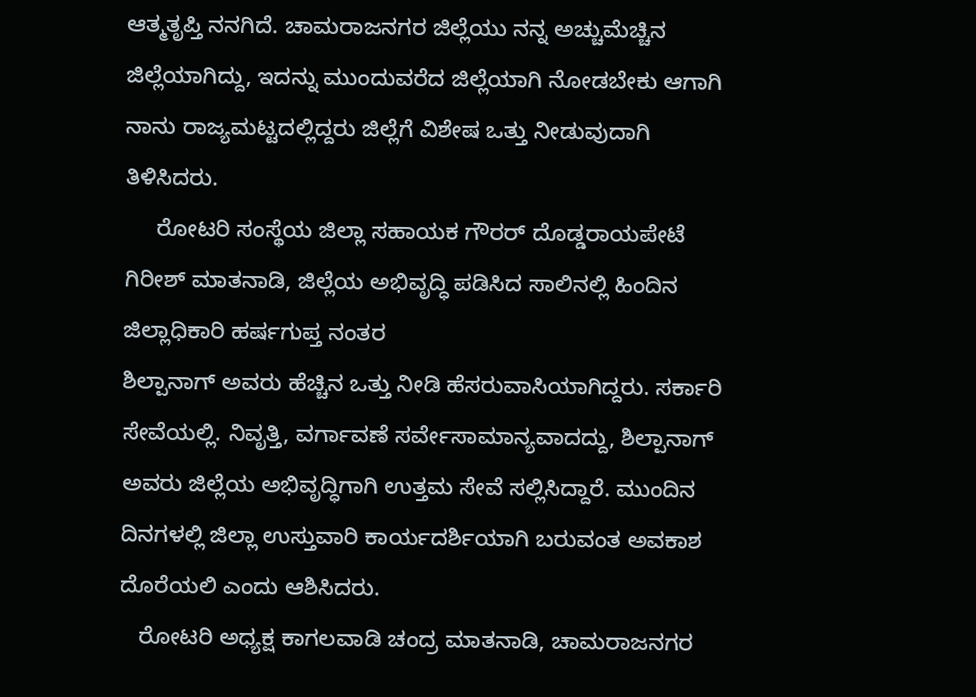ಆತ್ಮತೃಪ್ತಿ ನನಗಿದೆ. ಚಾಮರಾಜನಗರ ಜಿಲ್ಲೆಯು ನನ್ನ ಅಚ್ಚುಮೆಚ್ಚಿನ ಜಿಲ್ಲೆಯಾಗಿದ್ದು, ಇದನ್ನು ಮುಂದುವರೆದ ಜಿಲ್ಲೆಯಾಗಿ ನೋಡಬೇಕು ಆಗಾಗಿ ನಾನು ರಾಜ್ಯಮಟ್ಟದಲ್ಲಿದ್ದರು ಜಿಲ್ಲೆಗೆ ವಿಶೇಷ ಒತ್ತು ನೀಡುವುದಾಗಿ ತಿಳಿಸಿದರು.
     ರೋಟರಿ ಸಂಸ್ಥೆಯ ಜಿಲ್ಲಾ ಸಹಾಯಕ ಗೌರರ್ ದೊಡ್ಡರಾಯಪೇಟೆ ಗಿರೀಶ್ ಮಾತನಾಡಿ, ಜಿಲ್ಲೆಯ ಅಭಿವೃದ್ಧಿ ಪಡಿಸಿದ ಸಾಲಿನಲ್ಲಿ ಹಿಂದಿನ ಜಿಲ್ಲಾಧಿಕಾರಿ ಹರ್ಷಗುಪ್ತ ನಂತರ
ಶಿಲ್ಪಾನಾಗ್ ಅವರು ಹೆಚ್ಚಿನ ಒತ್ತು ನೀಡಿ ಹೆಸರುವಾಸಿಯಾಗಿದ್ದರು. ಸರ್ಕಾರಿ ಸೇವೆಯಲ್ಲಿ. ನಿವೃತ್ತಿ, ವರ್ಗಾವಣೆ ಸರ್ವೇಸಾಮಾನ್ಯವಾದದ್ದು, ಶಿಲ್ಪಾನಾಗ್ ಅವರು ಜಿಲ್ಲೆಯ ಅಭಿವೃದ್ಧಿಗಾಗಿ ಉತ್ತಮ ಸೇವೆ ಸಲ್ಲಿಸಿದ್ದಾರೆ. ಮುಂದಿನ ದಿನಗಳಲ್ಲಿ ಜಿಲ್ಲಾ ಉಸ್ತುವಾರಿ ಕಾರ್ಯದರ್ಶಿಯಾಗಿ ಬರುವಂತ ಅವಕಾಶ ದೊರೆಯಲಿ ಎಂದು ಆಶಿಸಿದರು.
   ರೋಟರಿ ಅಧ್ಯಕ್ಷ ಕಾಗಲವಾಡಿ ಚಂದ್ರ ಮಾತನಾಡಿ, ಚಾಮರಾಜನಗರ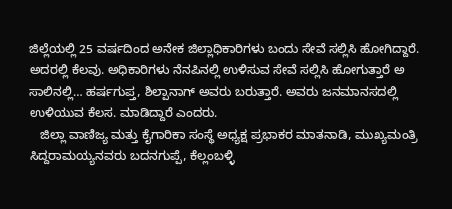ಜಿಲ್ಲೆಯಲ್ಲಿ 25 ವರ್ಷದಿಂದ ಅನೇಕ ಜಿಲ್ಲಾಧಿಕಾರಿಗಳು ಬಂದು ಸೇವೆ ಸಲ್ಲಿಸಿ ಹೋಗಿದ್ದಾರೆ. ಅದರಲ್ಲಿ ಕೆಲವು. ಅಧಿಕಾರಿಗಳು ನೆನಪಿನಲ್ಲಿ ಉಳಿಸುವ ಸೇವೆ ಸಲ್ಲಿಸಿ ಹೋಗುತ್ತಾರೆ ಅ ಸಾಲಿನಲ್ಲಿ… ಹರ್ಷಗುಪ್ತ, ಶಿಲ್ಪಾನಾಗ್ ಅವರು ಬರುತ್ತಾರೆ. ಅವರು ಜನಮಾನಸದಲ್ಲಿ ಉಳಿಯುವ ಕೆಲಸ. ಮಾಡಿದ್ದಾರೆ ಎಂದರು.
   ಜಿಲ್ಲಾ ವಾಣಿಜ್ಯ ಮತ್ತು ಕೈಗಾರಿಕಾ ಸಂಸ್ಥೆ ಅಧ್ಯಕ್ಷ ಪ್ರಭಾಕರ ಮಾತನಾಡಿ, ಮುಖ್ಯಮಂತ್ರಿ ಸಿದ್ದರಾಮಯ್ಯನವರು ಬದನಗುಪ್ಪೆ, ಕೆಲ್ಲಂಬಳ್ಳಿ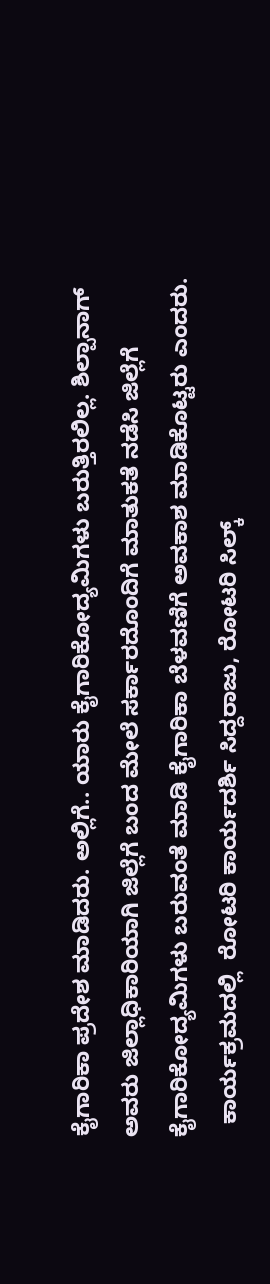ಕೈಗಾರಿಕಾ ಪ್ರದೇಶ ಮಾಡಿದರು. ಅಲ್ಲಿಗೆ.. ಯಾರು ಕೈಗಾರಿಕೋದ್ಯಮಿಗಳು ಬರುತ್ತಿರಲಿಲ್ಲ. ಶಿಲ್ಪಾನಾಗ್ ಅವರು ಜಿಲ್ಲಾಧಿಕಾರಿಯಾಗಿ ಜಿಲ್ಲೆಗೆ ಬಂದ ಮೇಲೆ ಸರ್ಕಾರದೊಂದಿಗೆ ಮಾತುಕತೆ ನಡೆಸಿ ಜಿಲ್ಲೆಗೆ ಕೈಗಾರಿಕೋದ್ಯಮಿಗಳು ಬರುವಂತೆ ಮಾಡಿ ಕೈಗಾರಿಕಾ ಬೆಳವಣಿಗೆ ಅವಕಾಶ ಮಾಡಿಕೊಟ್ಟರು ಎಂದರು.
  ಕಾರ್ಯಕ್ರಮದಲ್ಲಿ  ರೋಟರಿ ಕಾರ್ಯದರ್ಶಿ ಸಿದ್ದರಾಜು, ರೋಟರಿ ಸಿಲ್ಕ್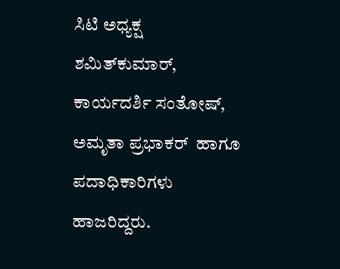ಸಿಟಿ ಅಧ್ಯಕ್ಷ ಶಮಿತ್‌ಕುಮಾ‌ರ್, ಕಾರ್ಯದರ್ಶಿ ಸಂತೋಷ್‌, ಅಮೃತಾ ಪ್ರಭಾಕರ್ ‌ ಹಾಗೂ ಪದಾಧಿಕಾರಿಗಳು ಹಾಜರಿದ್ದರು.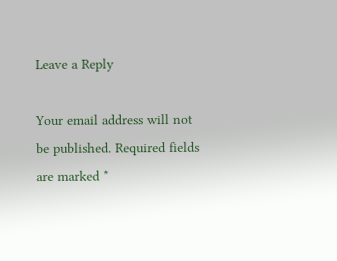Leave a Reply

Your email address will not be published. Required fields are marked *